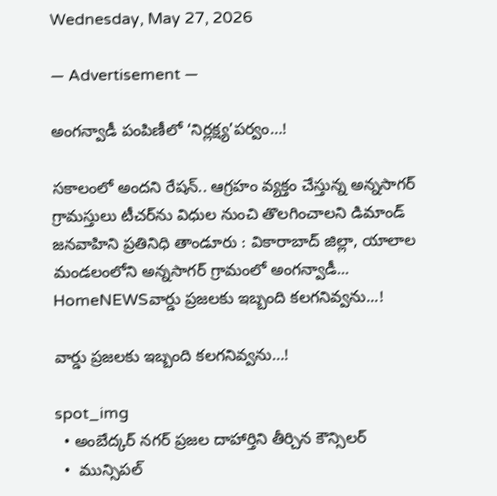Wednesday, May 27, 2026

― Advertisement ―

అంగన్వాడీ పంపిణీలో ‘నిర్లక్ష్య’పర్వం…!

సకాలంలో అందని రేషన్.. ఆగ్రహం వ్యక్తం చేస్తున్న అన్నసాగర్ గ్రామస్తులు టీచర్‌ను విధుల నుంచి తొలగించాలని డిమాండ్ జనవాహిని ప్రతినిధి తాండూరు : వికారాబాద్ జిల్లా, యాలాల మండలంలోని అన్నసాగర్ గ్రామంలో అంగన్వాడీ...
HomeNEWSవార్డు ప్రజలకు ఇబ్బంది కలగనివ్వను...!

వార్డు ప్రజలకు ఇబ్బంది కలగనివ్వను…!

spot_img
  • అంబేద్కర్ నగర్ ప్రజల దాహార్తిని తీర్చిన కౌన్సిలర్
  •  మున్సిపల్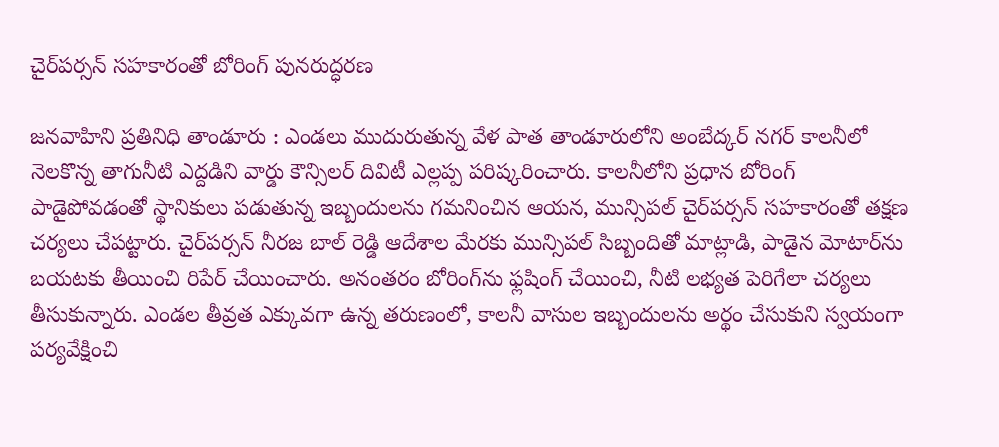చైర్‌పర్సన్ సహకారంతో బోరింగ్ పునరుద్ధరణ

జనవాహిని ప్రతినిధి తాండూరు : ఎండలు ముదురుతున్న వేళ పాత తాండూరులోని అంబేద్కర్ నగర్ కాలనీలో నెలకొన్న తాగునీటి ఎద్దడిని వార్డు కౌన్సిలర్ దివిటీ ఎల్లప్ప పరిష్కరించారు. కాలనీలోని ప్రధాన బోరింగ్ పాడైపోవడంతో స్థానికులు పడుతున్న ఇబ్బందులను గమనించిన ఆయన, మున్సిపల్ చైర్‌పర్సన్ సహకారంతో తక్షణ చర్యలు చేపట్టారు. చైర్‌పర్సన్ నీరజ బాల్ రెడ్డి ఆదేశాల మేరకు మున్సిపల్ సిబ్బందితో మాట్లాడి, పాడైన మోటార్‌ను బయటకు తీయించి రిపేర్ చేయించారు. అనంతరం బోరింగ్‌ను ఫ్లషింగ్ చేయించి, నీటి లభ్యత పెరిగేలా చర్యలు తీసుకున్నారు. ఎండల తీవ్రత ఎక్కువగా ఉన్న తరుణంలో, కాలనీ వాసుల ఇబ్బందులను అర్థం చేసుకుని స్వయంగా పర్యవేక్షించి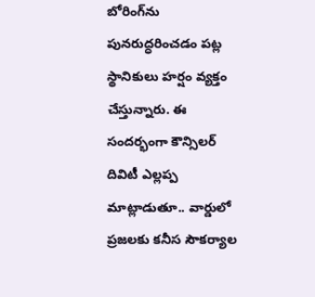బోరింగ్‌ను పునరుద్ధరించడం పట్ల స్థానికులు హర్షం వ్యక్తం చేస్తున్నారు. ఈ సందర్భంగా కౌన్సిలర్ దివిటీ ఎల్లప్ప మాట్లాడుతూ.. వార్డులో ప్రజలకు కనీస సౌకర్యాల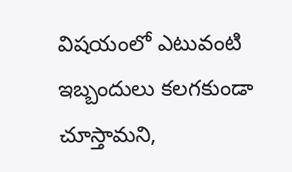విషయంలో ఎటువంటి ఇబ్బందులు కలగకుండా చూస్తామని,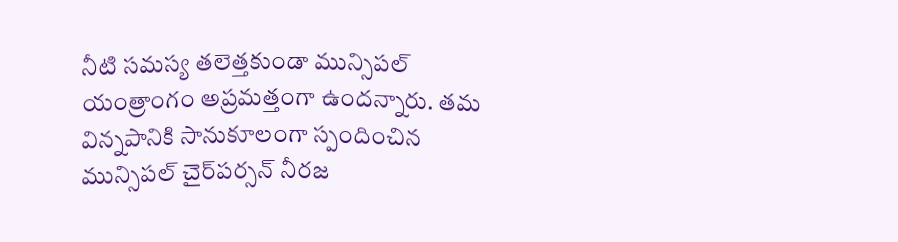నీటి సమస్య తలెత్తకుండా మున్సిపల్ యంత్రాంగం అప్రమత్తంగా ఉందన్నారు. తమ విన్నపానికి సానుకూలంగా స్పందించిన మున్సిపల్ చైర్‌పర్సన్ నీరజ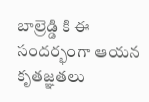బాల్రెడ్డి కి ఈ సందర్భంగా ఆయన కృతజ్ఞతలు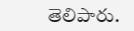తెలిపారు.